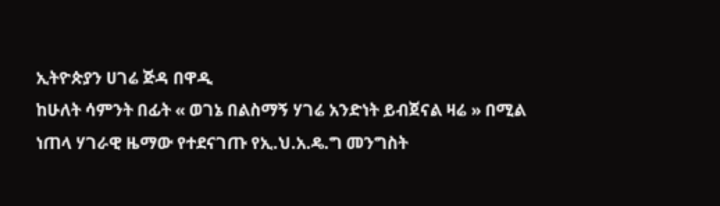ኢትዮጵያን ሀገሬ ጅዳ በዋዲ
ከሁለት ሳምንት በፊት « ወገኔ በልስማኝ ሃገሬ አንድነት ይብጀናል ዛሬ » በሚል ነጠላ ሃገራዊ ዜማው የተደናገጡ የኢ.ህ.አ.ዴ.ግ መንግስት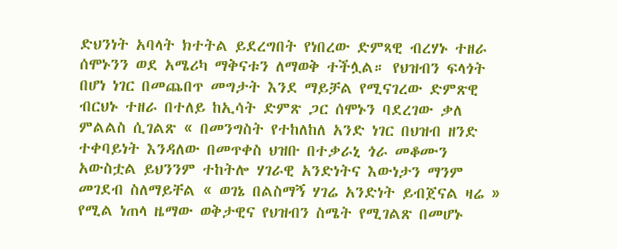ድህንነት አባላት ክተትል ይደረግበት የነበረው ድምጻዊ ብረሃኑ ተዘራ ሰሞኑንን ወደ አሜሪካ ማቅናቱን ለማወቅ ተችሏል። የህዝብን ፍላጎት በሆነ ነገር በመጨበጥ መግታት እንደ ማይቻል የሚናገረው ድምጽዊ ብርህኑ ተዘራ በተለይ ከኢሳት ድምጽ ጋር ሰሞኑን ባደረገው ቃለ ምልልስ ሲገልጽ « በመንግስት የተከለከለ አንድ ነገር በህዝብ ዘንድ ተቀባይነት እንዳለው በመጥቀስ ህዝቡ በተቃራኒ ጎራ መቆሙን አውስቷል ይህንንም ተከትሎ ሃገራዊ አንድነትና እውነታን ማንም መገደብ ስለማይቸል « ወገኔ በልስማኝ ሃገሬ አንድነት ይብጀናል ዛሬ » የሚል ነጠላ ዜማው ወቅታዊና የህዝብን ስሜት የሚገልጽ በመሆኑ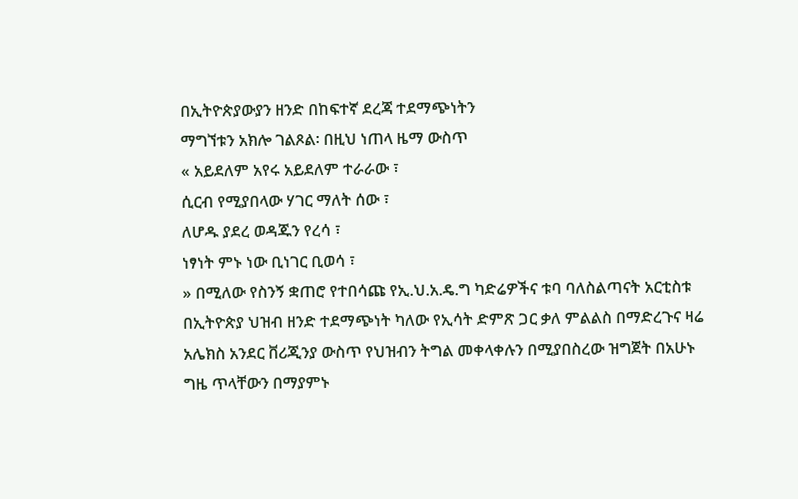በኢትዮጵያውያን ዘንድ በከፍተኛ ደረጃ ተደማጭነትን
ማግኘቱን አክሎ ገልጾል፡ በዚህ ነጠላ ዜማ ውስጥ
« አይደለም አየሩ አይደለም ተራራው ፣
ሲርብ የሚያበላው ሃገር ማለት ሰው ፣
ለሆዱ ያደረ ወዳጁን የረሳ ፣
ነፃነት ምኑ ነው ቢነገር ቢወሳ ፣
» በሚለው የስንኝ ቋጠሮ የተበሳጩ የኢ.ህ.አ.ዴ.ግ ካድሬዎችና ቱባ ባለስልጣናት አርቲስቱ በኢትዮጵያ ህዝብ ዘንድ ተደማጭነት ካለው የኢሳት ድምጽ ጋር ቃለ ምልልስ በማድረጉና ዛሬ አሌክስ አንደር ቨሪጂንያ ውስጥ የህዝብን ትግል መቀላቀሉን በሚያበስረው ዝግጀት በአሁኑ ግዜ ጥላቸውን በማያምኑ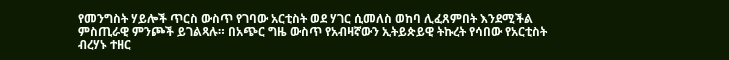የመንግስት ሃይሎች ጥርስ ውስጥ የገባው አርቲስት ወደ ሃገር ሲመለስ ወከባ ሊፈጸምበት እንደሚችል ምስጢራዊ ምንጮች ይገልጻሉ። በአጭር ግዜ ውስጥ የአብዛኛውን ኢትይጵይዊ ትኩረት የሳበው የአርቲስት ብረሃኑ ተዘር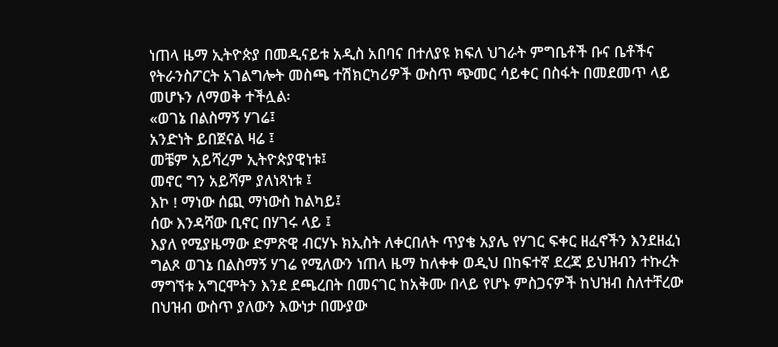ነጠላ ዜማ ኢትዮጵያ በመዲናይቱ አዲስ አበባና በተለያዩ ክፍለ ህገራት ምግቤቶች ቡና ቤቶችና የትራንስፖርት አገልግሎት መስጫ ተሽክርካሪዎች ውስጥ ጭመር ሳይቀር በስፋት በመደመጥ ላይ መሆኑን ለማወቅ ተችሏል፡
«ወገኔ በልስማኝ ሃገሬ፤
አንድነት ይበጀናል ዛሬ ፤
መቼም አይሻረም ኢትዮጵያዊነቱ፤
መኖር ግን አይሻም ያለነጻነቱ ፤
እኮ ! ማነው ሰጪ ማነውስ ከልካይ፤
ሰው እንዳሻው ቢኖር በሃገሩ ላይ ፤
እያለ የሚያዜማው ድምጽዊ ብርሃኑ ክኢስት ለቀርበለት ጥያቄ አያሌ የሃገር ፍቀር ዘፈኖችን እንደዘፈነ ግልጾ ወገኔ በልስማኝ ሃገሬ የሚለውን ነጠላ ዜማ ከለቀቀ ወዲህ በከፍተኛ ደረጃ ይህዝብን ተኩረት ማግኘቱ አግርሞትን እንደ ደጫረበት በመናገር ከአቅሙ በላይ የሆኑ ምስጋናዎች ከህዝብ ስለተቸረው በህዝብ ውስጥ ያለውን እውነታ በሙያው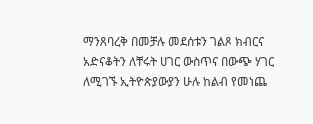ማንጸባረቅ በመቻሉ መደሰቱን ገልጾ ክብርና አድናቆትን ለቸሩት ሀገር ውስጥና በውጭ ሃገር ለሚገኙ ኢትዮጵያውያን ሁሉ ከልብ የመነጨ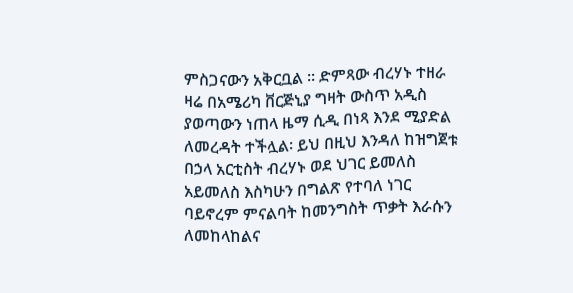ምስጋናውን አቅርቧል ። ድምጻው ብረሃኑ ተዘራ ዛሬ በአሜሪካ ቨርጅኒያ ግዛት ውስጥ አዲስ ያወጣውን ነጠላ ዜማ ሲዲ በነጻ እንደ ሚያድል ለመረዳት ተችሏል፡ ይህ በዚህ እንዳለ ከዝግጀቱ በኃላ አርቲስት ብረሃኑ ወደ ህገር ይመለስ አይመለስ እስካሁን በግልጽ የተባለ ነገር ባይኖረም ምናልባት ከመንግስት ጥቃት እራሱን ለመከላከልና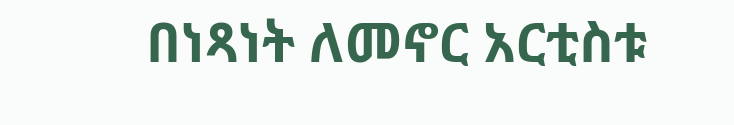በነጻነት ለመኖር አርቲስቱ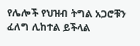የሌሎች የህዝብ ትግል አጋሮቹን ፈለግ ሊከተል ይችላል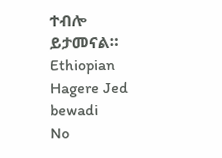ተብሎ ይታመናል። Ethiopian Hagere Jed bewadi
No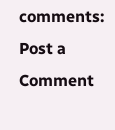comments:
Post a Comment